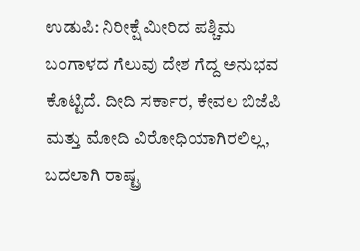ಉಡುಪಿ: ನಿರೀಕ್ಷೆ ಮೀರಿದ ಪಶ್ಚಿಮ ಬಂಗಾಳದ ಗೆಲುವು ದೇಶ ಗೆದ್ದ ಅನುಭವ ಕೊಟ್ಟಿದೆ. ದೀದಿ ಸರ್ಕಾರ, ಕೇವಲ ಬಿಜೆಪಿ ಮತ್ತು ಮೋದಿ ವಿರೋಧಿಯಾಗಿರಲಿಲ್ಲ, ಬದಲಾಗಿ ರಾಷ್ಟ್ರ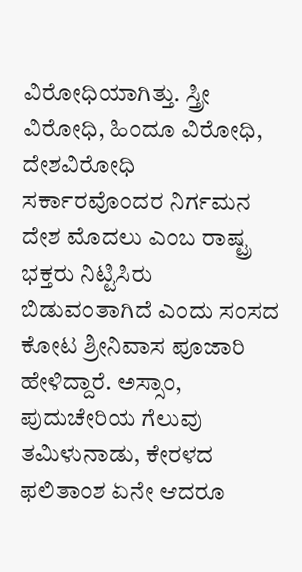ವಿರೋಧಿಯಾಗಿತ್ತು. ಸ್ತ್ರೀ ವಿರೋಧಿ, ಹಿಂದೂ ವಿರೋಧಿ, ದೇಶವಿರೋಧಿ ಸರ್ಕಾರವೊಂದರ ನಿರ್ಗಮನ ದೇಶ ಮೊದಲು ಎಂಬ ರಾಷ್ಟ್ರ ಭಕ್ತರು ನಿಟ್ಟಿಸಿರು ಬಿಡುವಂತಾಗಿದೆ ಎಂದು ಸಂಸದ ಕೋಟ ಶ್ರೀನಿವಾಸ ಪೂಜಾರಿ ಹೇಳಿದ್ದಾರೆ. ಅಸ್ಸಾಂ, ಪುದುಚೇರಿಯ ಗೆಲುವು ತಮಿಳುನಾಡು, ಕೇರಳದ ಫಲಿತಾಂಶ ಏನೇ ಆದರೂ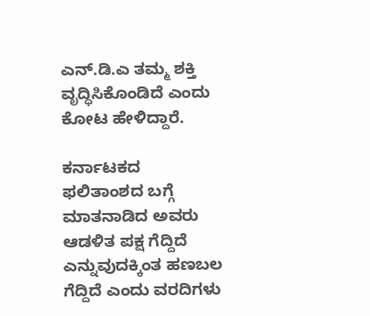ಎನ್.ಡಿ.ಎ ತಮ್ಮ ಶಕ್ತಿ ವೃದ್ಧಿಸಿಕೊಂಡಿದೆ ಎಂದು ಕೋಟ ಹೇಳಿದ್ದಾರೆ.

ಕರ್ನಾಟಕದ ಫಲಿತಾಂಶದ ಬಗ್ಗೆ ಮಾತನಾಡಿದ ಅವರು ಆಡಳಿತ ಪಕ್ಷ ಗೆದ್ದಿದೆ ಎನ್ನುವುದಕ್ಕಿಂತ ಹಣಬಲ ಗೆದ್ದಿದೆ ಎಂದು ವರದಿಗಳು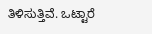ತಿಳಿಸುತ್ತಿವೆ. ಒಟ್ಟಾರೆ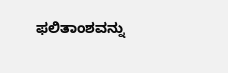ಫಲಿತಾಂಶವನ್ನು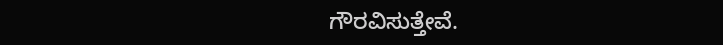ಗೌರವಿಸುತ್ತೇವೆ.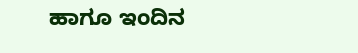ಹಾಗೂ ಇಂದಿನ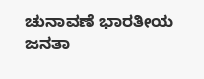ಚುನಾವಣೆ ಭಾರತೀಯ ಜನತಾ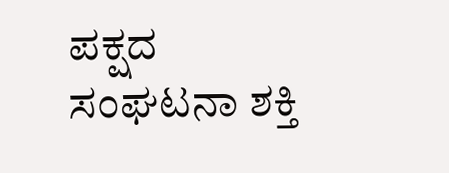ಪಕ್ಷದ ಸಂಘಟನಾ ಶಕ್ತಿ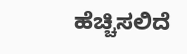ಹೆಚ್ಚಿಸಲಿದೆ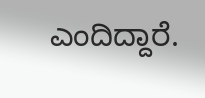ಎಂದಿದ್ದಾರೆ.